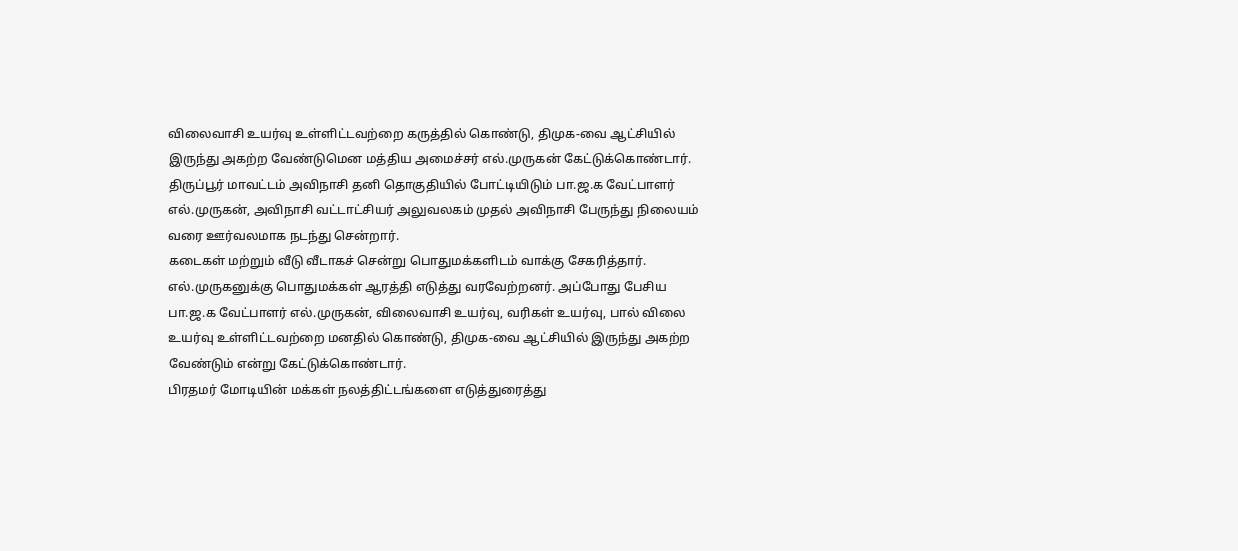விலைவாசி உயர்வு உள்ளிட்டவற்றை கருத்தில் கொண்டு, திமுக-வை ஆட்சியில் இருந்து அகற்ற வேண்டுமென மத்திய அமைச்சர் எல்.முருகன் கேட்டுக்கொண்டார்.
திருப்பூர் மாவட்டம் அவிநாசி தனி தொகுதியில் போட்டியிடும் பா.ஜ.க வேட்பாளர் எல்.முருகன், அவிநாசி வட்டாட்சியர் அலுவலகம் முதல் அவிநாசி பேருந்து நிலையம் வரை ஊர்வலமாக நடந்து சென்றார்.
கடைகள் மற்றும் வீடு வீடாகச் சென்று பொதுமக்களிடம் வாக்கு சேகரித்தார். எல்.முருகனுக்கு பொதுமக்கள் ஆரத்தி எடுத்து வரவேற்றனர். அப்போது பேசிய பா.ஜ.க வேட்பாளர் எல்.முருகன், விலைவாசி உயர்வு, வரிகள் உயர்வு, பால் விலை உயர்வு உள்ளிட்டவற்றை மனதில் கொண்டு, திமுக-வை ஆட்சியில் இருந்து அகற்ற வேண்டும் என்று கேட்டுக்கொண்டார்.
பிரதமர் மோடியின் மக்கள் நலத்திட்டங்களை எடுத்துரைத்து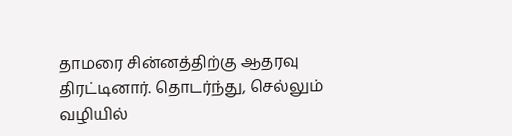தாமரை சின்னத்திற்கு ஆதரவு திரட்டினார். தொடர்ந்து, செல்லும் வழியில்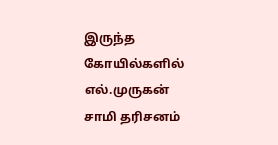இருந்த கோயில்களில் எல்.முருகன் சாமி தரிசனம்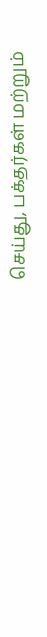செய்து, பக்தர்கள் மற்றும்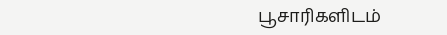பூசாரிகளிடம்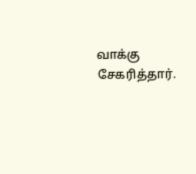வாக்கு சேகரித்தார்.